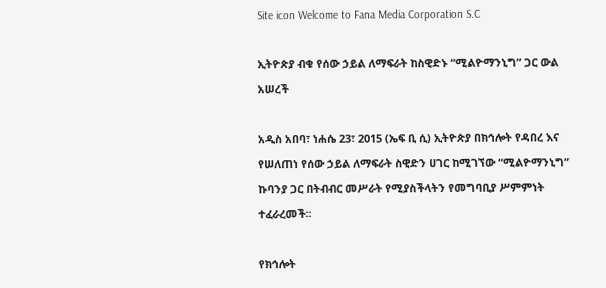Site icon Welcome to Fana Media Corporation S.C

ኢትዮጵያ ብቁ የሰው ኃይል ለማፍራት ከስዊድኑ “ሚልዮማንኒግ” ጋር ውል አሠረች

አዲስ አበባ፣ ነሐሴ 23፣ 2015 (ኤፍ ቢ ሲ) ኢትዮጵያ በክኅሎት የዳበረ እና የሠለጠነ የሰው ኃይል ለማፍራት ስዊድን ሀገር ከሚገኘው “ሚልዮማንኒግ” ኩባንያ ጋር በትብብር መሥራት የሚያስችላትን የመግባቢያ ሥምምነት ተፈራረመች፡፡

የክኅሎት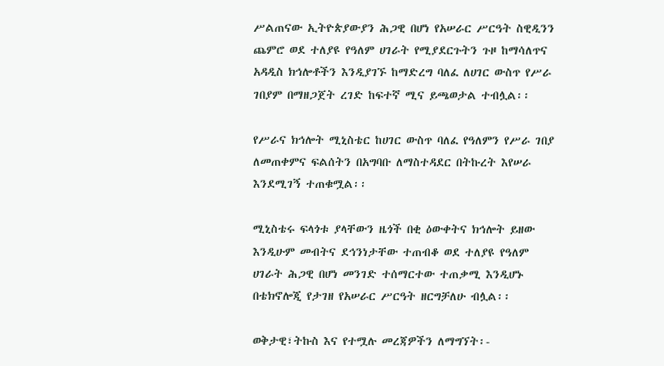ሥልጠናው ኢትዮጵያውያን ሕጋዊ በሆነ የአሠራር ሥርዓት ስዊዲንን ጨምሮ ወደ ተለያዩ የዓለም ሀገራት የሚያደርጉትን ጉዞ ከማሳለጥና አዳዲስ ክኅሎቶችን እንዲያገኙ ከማድረግ ባለፈ ለሀገር ውስጥ የሥራ ገበያም በማዘጋጀት ረገድ ከፍተኛ ሚና ይጫወታል ተብሏል፡፡

የሥራና ክኅሎት ሚኒስቴር ከሀገር ውስጥ ባለፈ የዓለምን የሥራ ገበያ ለመጠቀምና ፍልሰትን በአግባቡ ለማስተዳደር በትኩረት እየሠራ እንደሚገኝ ተጠቁሟል፡፡

ሚኒስቴሩ ፍላጎቱ ያላቸውን ዜጎች በቂ ዕውቀትና ክኅሎት ይዘው እንዲሁም መብትና ደኅንነታቸው ተጠብቆ ወደ ተለያዩ የዓለም ሀገራት ሕጋዊ በሆነ መንገድ ተሰማርተው ተጠቃሚ እንዲሆኑ በቴክኖሎጂ የታገዘ የአሠራር ሥርዓት ዘርግቻለሁ ብሏል፡፡

ወቅታዊ፣ትኩስ እና የተሟሉ መረጃዎችን ለማግኘት፡-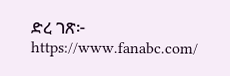ድረ ገጽ፦ https://www.fanabc.com/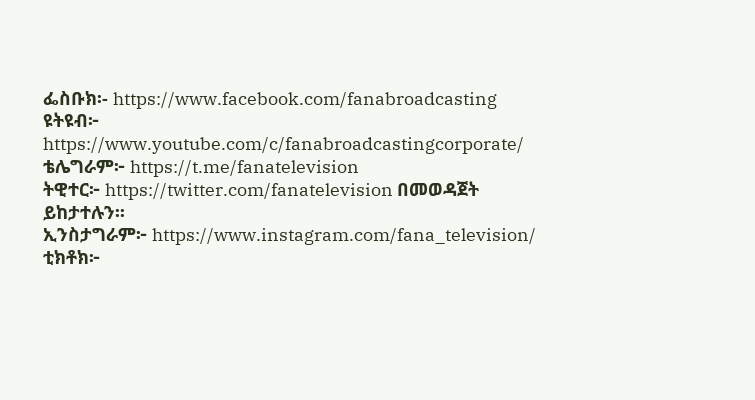ፌስቡክ፡- https://www.facebook.com/fanabroadcasting
ዩትዩብ፦ https://www.youtube.com/c/fanabroadcastingcorporate/
ቴሌግራም፦ https://t.me/fanatelevision
ትዊተር፦ https://twitter.com/fanatelevision በመወዳጀት ይከታተሉን፡፡
ኢንስታግራም፦ https://www.instagram.com/fana_television/
ቲክቶክ፦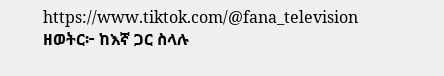https://www.tiktok.com/@fana_television
ዘወትር፦ ከእኛ ጋር ስላሉ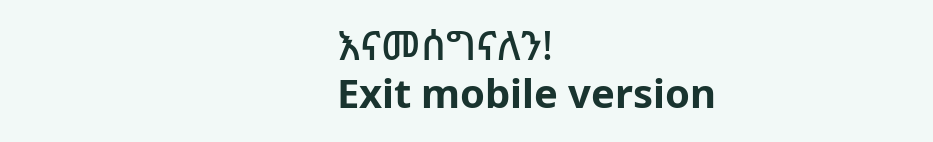እናመሰግናለን!
Exit mobile version